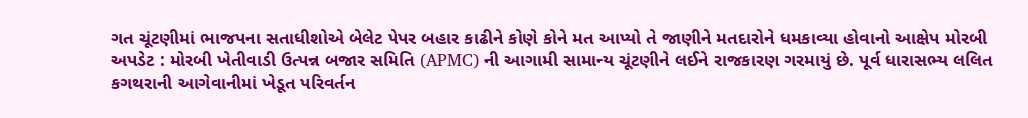ગત ચૂંટણીમાં ભાજપના સતાધીશોએ બેલેટ પેપર બહાર કાઢીને કોણે કોને મત આપ્યો તે જાણીને મતદારોને ધમકાવ્યા હોવાનો આક્ષેપ મોરબી અપડેટ : મોરબી ખેતીવાડી ઉત્પન્ન બજાર સમિતિ (APMC) ની આગામી સામાન્ય ચૂંટણીને લઈને રાજકારણ ગરમાયું છે. પૂર્વ ધારાસભ્ય લલિત કગથરાની આગેવાનીમાં ખેડૂત પરિવર્તન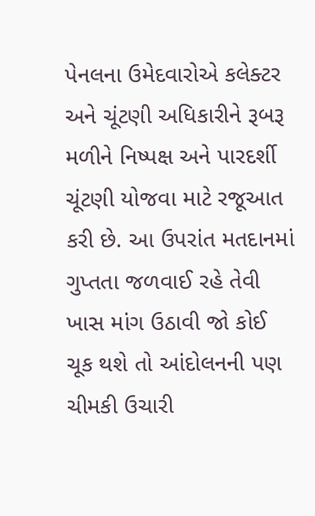પેનલના ઉમેદવારોએ કલેક્ટર અને ચૂંટણી અધિકારીને રૂબરૂ મળીને નિષ્પક્ષ અને પારદર્શી ચૂંટણી યોજવા માટે રજૂઆત કરી છે. આ ઉપરાંત મતદાનમાં ગુપ્તતા જળવાઈ રહે તેવી ખાસ માંગ ઉઠાવી જો કોઈ ચૂક થશે તો આંદોલનની પણ ચીમકી ઉચારી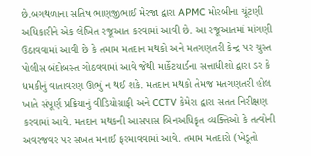છે.બગથળાના સતિષ ભાણજીભાઈ મેરજા દ્વારા APMC મોરબીના ચૂંટણી અધિકારીને એક લેખિત રજૂઆત કરવામાં આવી છે. આ રજૂઆતમાં માંગણી ઉઠાવવામાં આવી છે કે તમામ મતદાન મથકો અને મતગણતરી કેન્દ્ર પર ચુસ્ત પોલીસ બંદોબસ્ત ગોઠવવામાં આવે જેથી માર્કેટયાર્ડના સત્તાધીશો દ્વારા ડર કે ધમકીનું વાતાવરણ ઊભું ન થઈ શકે. મતદાન મથકો તેમજ મતગણતરી હોલ ખાતે સંપૂર્ણ પ્રક્રિયાનું વીડિયોગ્રાફી અને CCTV કેમેરા દ્વારા સતત નિરીક્ષણ કરવામાં આવે. મતદાન મથકની આસપાસ બિનઅધિકૃત વ્યક્તિઓ કે તત્વોની અવરજવર પર સખત મનાઈ ફરમાવવામાં આવે. તમામ મતદારો (ખેડૂતો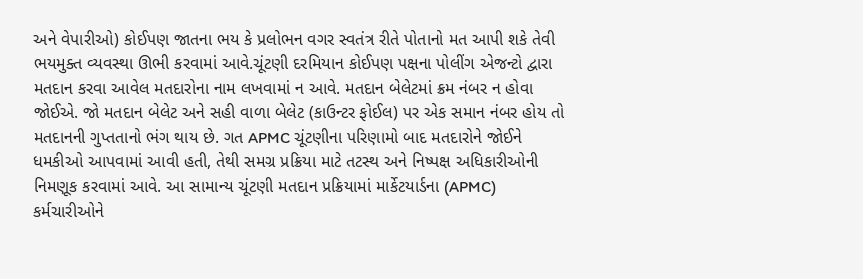અને વેપારીઓ) કોઈપણ જાતના ભય કે પ્રલોભન વગર સ્વતંત્ર રીતે પોતાનો મત આપી શકે તેવી ભયમુક્ત વ્યવસ્થા ઊભી કરવામાં આવે.ચૂંટણી દરમિયાન કોઈપણ પક્ષના પોલીંગ એજન્ટો દ્વારા મતદાન કરવા આવેલ મતદારોના નામ લખવામાં ન આવે. મતદાન બેલેટમાં ક્રમ નંબર ન હોવા જોઈએ. જો મતદાન બેલેટ અને સહી વાળા બેલેટ (કાઉન્ટર ફોઈલ) પર એક સમાન નંબર હોય તો મતદાનની ગુપ્તતાનો ભંગ થાય છે. ગત APMC ચૂંટણીના પરિણામો બાદ મતદારોને જોઈને ધમકીઓ આપવામાં આવી હતી, તેથી સમગ્ર પ્રક્રિયા માટે તટસ્થ અને નિષ્પક્ષ અધિકારીઓની નિમણૂક કરવામાં આવે. આ સામાન્ય ચૂંટણી મતદાન પ્રક્રિયામાં માર્કેટયાર્ડના (APMC) કર્મચારીઓને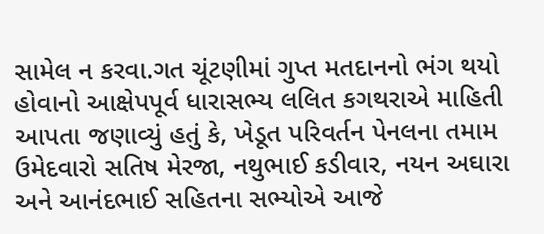સામેલ ન કરવા.ગત ચૂંટણીમાં ગુપ્ત મતદાનનો ભંગ થયો હોવાનો આક્ષેપપૂર્વ ધારાસભ્ય લલિત કગથરાએ માહિતી આપતા જણાવ્યું હતું કે, ખેડૂત પરિવર્તન પેનલના તમામ ઉમેદવારો સતિષ મેરજા, નથુભાઈ કડીવાર, નયન અઘારા અને આનંદભાઈ સહિતના સભ્યોએ આજે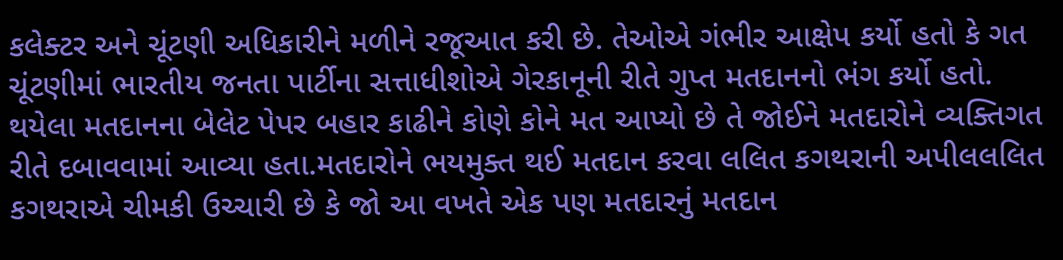કલેક્ટર અને ચૂંટણી અધિકારીને મળીને રજૂઆત કરી છે. તેઓએ ગંભીર આક્ષેપ કર્યો હતો કે ગત ચૂંટણીમાં ભારતીય જનતા પાર્ટીના સત્તાધીશોએ ગેરકાનૂની રીતે ગુપ્ત મતદાનનો ભંગ કર્યો હતો. થયેલા મતદાનના બેલેટ પેપર બહાર કાઢીને કોણે કોને મત આપ્યો છે તે જોઈને મતદારોને વ્યક્તિગત રીતે દબાવવામાં આવ્યા હતા.મતદારોને ભયમુક્ત થઈ મતદાન કરવા લલિત કગથરાની અપીલલલિત કગથરાએ ચીમકી ઉચ્ચારી છે કે જો આ વખતે એક પણ મતદારનું મતદાન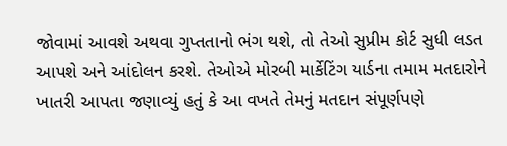જોવામાં આવશે અથવા ગુપ્તતાનો ભંગ થશે, તો તેઓ સુપ્રીમ કોર્ટ સુધી લડત આપશે અને આંદોલન કરશે. તેઓએ મોરબી માર્કેટિંગ યાર્ડના તમામ મતદારોને ખાતરી આપતા જણાવ્યું હતું કે આ વખતે તેમનું મતદાન સંપૂર્ણપણે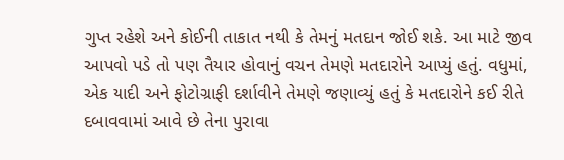ગુપ્ત રહેશે અને કોઈની તાકાત નથી કે તેમનું મતદાન જોઈ શકે. આ માટે જીવ આપવો પડે તો પણ તૈયાર હોવાનું વચન તેમણે મતદારોને આપ્યું હતું. વધુમાં, એક યાદી અને ફોટોગ્રાફી દર્શાવીને તેમણે જણાવ્યું હતું કે મતદારોને કઈ રીતે દબાવવામાં આવે છે તેના પુરાવા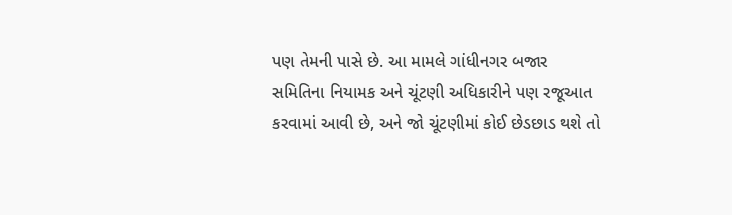પણ તેમની પાસે છે. આ મામલે ગાંધીનગર બજાર સમિતિના નિયામક અને ચૂંટણી અધિકારીને પણ રજૂઆત કરવામાં આવી છે, અને જો ચૂંટણીમાં કોઈ છેડછાડ થશે તો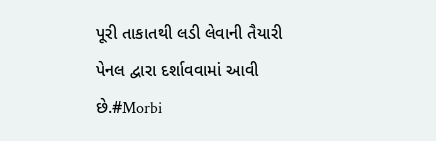પૂરી તાકાતથી લડી લેવાની તૈયારી પેનલ દ્વારા દર્શાવવામાં આવી છે.#Morbi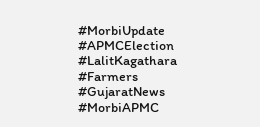#MorbiUpdate #APMCElection #LalitKagathara #Farmers #GujaratNews #MorbiAPMC